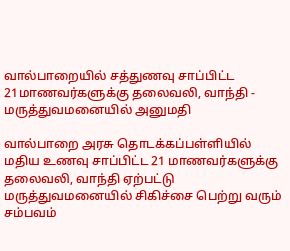வால்பாறையில் சத்துணவு சாப்பிட்ட 21மாணவர்களுக்கு தலைவலி, வாந்தி - மருத்துவமனையில் அனுமதி

வால்பாறை அரசு தொடக்கப்பள்ளியில் மதிய உணவு சாப்பிட்ட 21 மாணவர்களுக்கு தலைவலி, வாந்தி ஏற்பட்டு மருத்துவமனையில் சிகிச்சை பெற்று வரும் சம்பவம்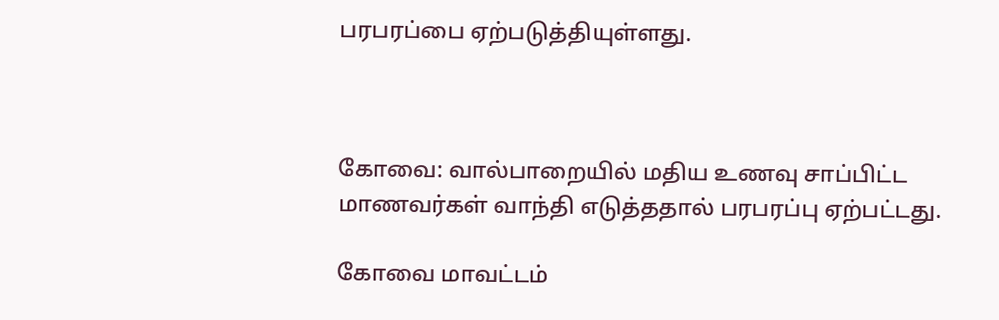பரபரப்பை ஏற்படுத்தியுள்ளது.



கோவை: வால்பாறையில் மதிய உணவு சாப்பிட்ட மாணவர்கள் வாந்தி எடுத்ததால் பரபரப்பு ஏற்பட்டது.

கோவை மாவட்டம்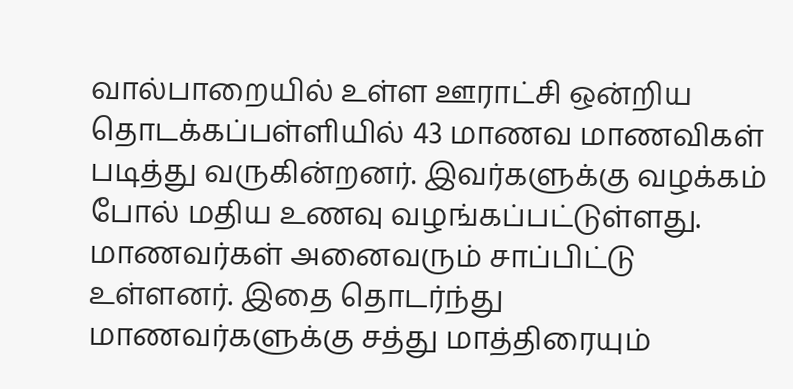வால்பாறையில் உள்ள ஊராட்சி ஒன்றிய தொடக்கப்பள்ளியில் 43 மாணவ மாணவிகள் படித்து வருகின்றனர். இவர்களுக்கு வழக்கம் போல் மதிய உணவு வழங்கப்பட்டுள்ளது. மாணவர்கள் அனைவரும் சாப்பிட்டு உள்ளனர். இதை தொடர்ந்து மாணவர்களுக்கு சத்து மாத்திரையும்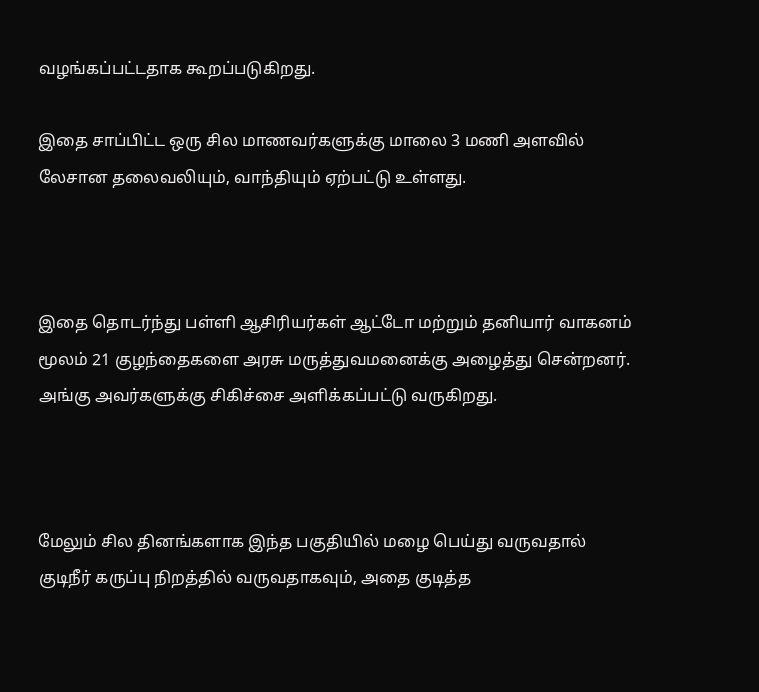வழங்கப்பட்டதாக கூறப்படுகிறது.

இதை சாப்பிட்ட ஒரு சில மாணவர்களுக்கு மாலை 3 மணி அளவில் லேசான தலைவலியும், வாந்தியும் ஏற்பட்டு உள்ளது.



இதை தொடர்ந்து பள்ளி ஆசிரியர்கள் ஆட்டோ மற்றும் தனியார் வாகனம் மூலம் 21 குழந்தைகளை அரசு மருத்துவமனைக்கு அழைத்து சென்றனர். அங்கு அவர்களுக்கு சிகிச்சை அளிக்கப்பட்டு வருகிறது.



மேலும் சில தினங்களாக இந்த பகுதியில் மழை பெய்து வருவதால் குடிநீர் கருப்பு நிறத்தில் வருவதாகவும், அதை குடித்த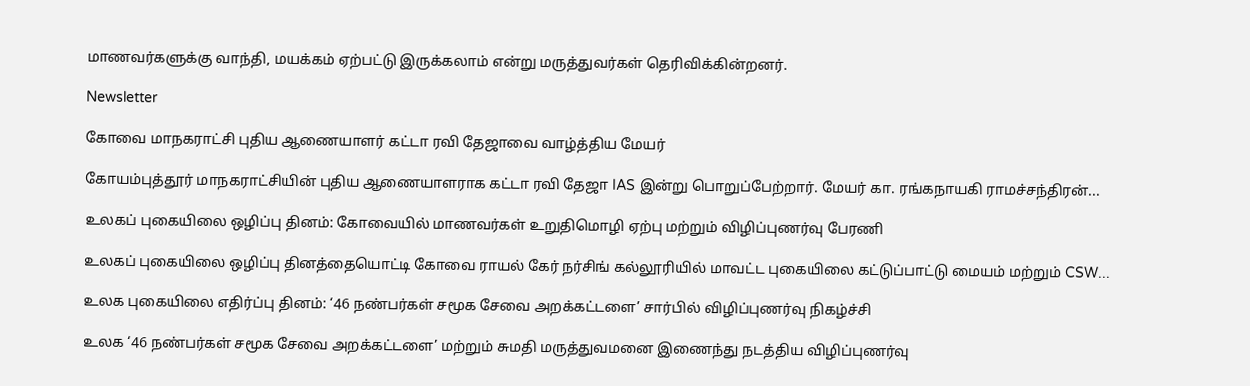மாணவர்களுக்கு வாந்தி, மயக்கம் ஏற்பட்டு இருக்கலாம் என்று மருத்துவர்கள் தெரிவிக்கின்றனர்.

Newsletter

கோவை மாநகராட்சி புதிய ஆணையாளர் கட்டா ரவி தேஜாவை வாழ்த்திய மேயர்

கோயம்புத்தூர் மாநகராட்சியின் புதிய ஆணையாளராக கட்டா ரவி தேஜா IAS இன்று பொறுப்பேற்றார். மேயர் கா. ரங்கநாயகி ராமச்சந்திரன்...

உலகப் புகையிலை ஒழிப்பு தினம்: கோவையில் மாணவர்கள் உறுதிமொழி ஏற்பு மற்றும் விழிப்புணர்வு பேரணி

உலகப் புகையிலை ஒழிப்பு தினத்தையொட்டி கோவை ராயல் கேர் நர்சிங் கல்லூரியில் மாவட்ட புகையிலை கட்டுப்பாட்டு மையம் மற்றும் CSW...

உலக புகையிலை எதிர்ப்பு தினம்: ‘46 நண்பர்கள் சமூக சேவை அறக்கட்டளை’ சார்பில் விழிப்புணர்வு நிகழ்ச்சி

உலக ‘46 நண்பர்கள் சமூக சேவை அறக்கட்டளை’ மற்றும் சுமதி மருத்துவமனை இணைந்து நடத்திய விழிப்புணர்வு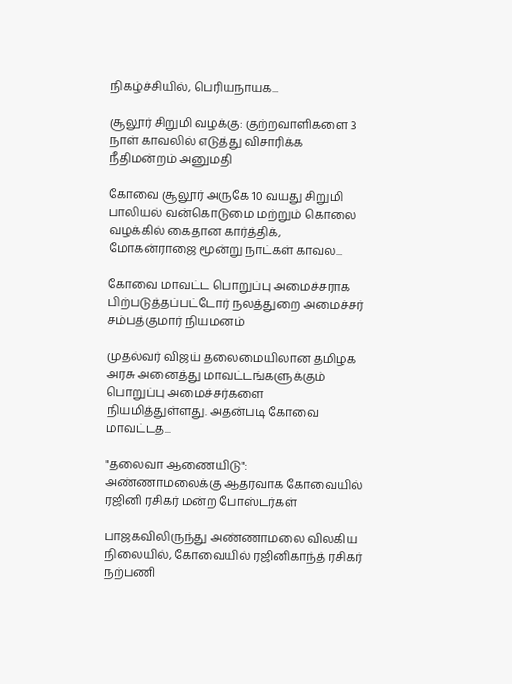நிகழ்ச்சியில், பெரியநாயக...

சூலூர் சிறுமி வழக்கு: குற்றவாளிகளை 3 நாள் காவலில் எடுத்து விசாரிக்க நீதிமன்றம் அனுமதி

கோவை சூலூர் அருகே 10 வயது சிறுமி பாலியல் வன்கொடுமை மற்றும் கொலை வழக்கில் கைதான கார்த்திக், மோகன்ராஜை மூன்று நாட்கள் காவல...

கோவை மாவட்ட பொறுப்பு அமைச்சராக பிற்படுத்தப்பட்டோர் நலத்துறை அமைச்சர் சம்பத்குமார் நியமனம்

முதல்வர் விஜய் தலைமையிலான தமிழக அரசு அனைத்து மாவட்டங்களுக்கும் பொறுப்பு அமைச்சர்களை நியமித்துள்ளது. அதன்படி கோவை மாவட்டத...

"தலைவா ஆணையிடு": அண்ணாமலைக்கு ஆதரவாக கோவையில் ரஜினி ரசிகர் மன்ற போஸ்டர்கள்

பாஜகவிலிருந்து அண்ணாமலை விலகிய நிலையில், கோவையில் ரஜினிகாந்த் ரசிகர் நற்பணி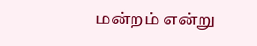மன்றம் என்று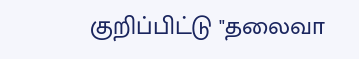குறிப்பிட்டு "தலைவா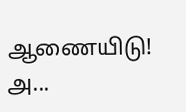ஆணையிடு! அ...